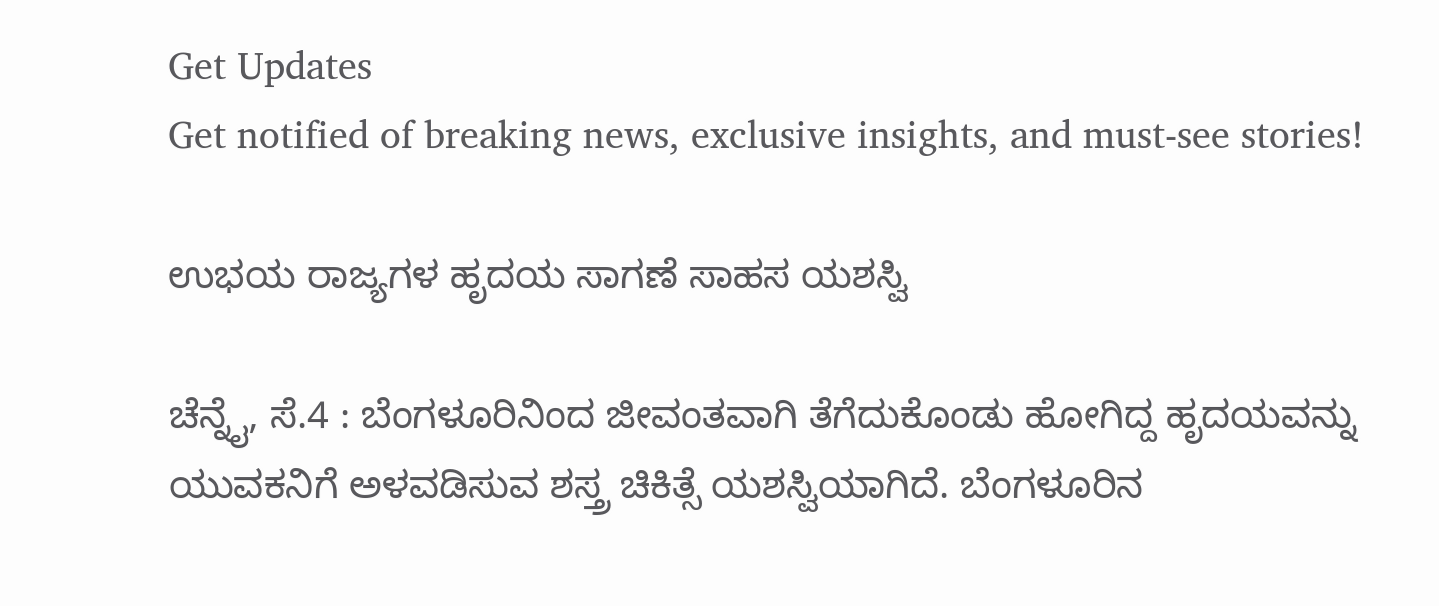Get Updates
Get notified of breaking news, exclusive insights, and must-see stories!

ಉಭಯ ರಾಜ್ಯಗಳ ಹೃದಯ ಸಾಗಣೆ ಸಾಹಸ ಯಶಸ್ವಿ

ಚೆನ್ನೈ, ಸೆ.4 : ಬೆಂಗಳೂರಿನಿಂದ ಜೀವಂತವಾಗಿ ತೆಗೆದುಕೊಂಡು ಹೋಗಿದ್ದ ಹೃದಯವನ್ನು ಯುವಕನಿಗೆ ಅಳವಡಿಸುವ ಶಸ್ತ್ರ ಚಿಕಿತ್ಸೆ ಯಶಸ್ವಿಯಾಗಿದೆ. ಬೆಂಗಳೂರಿನ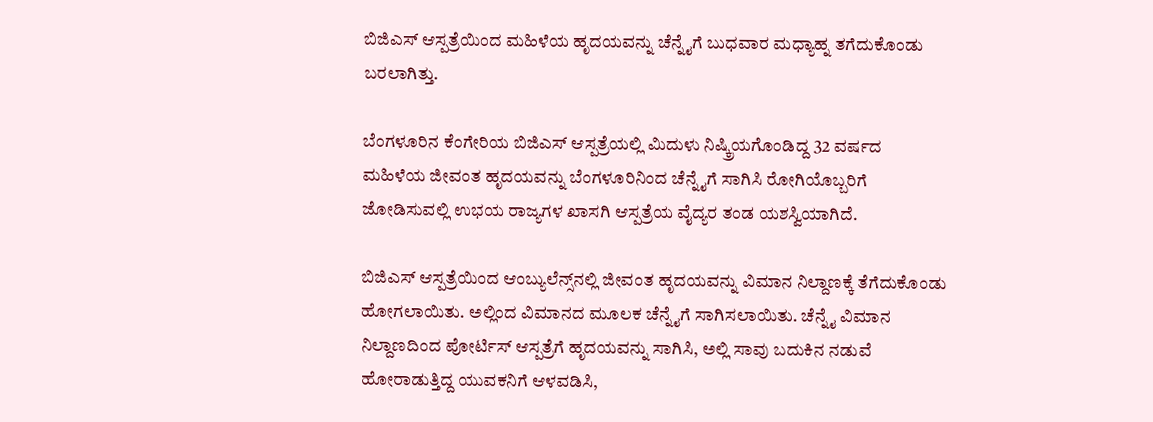ಬಿಜಿಎಸ್ ಆಸ್ಪತ್ರೆಯಿಂದ ಮಹಿಳೆಯ ಹೃದಯವನ್ನು ಚೆನ್ನೈಗೆ ಬುಧವಾರ ಮಧ್ಯಾಹ್ನ ತಗೆದುಕೊಂಡು ಬರಲಾಗಿತ್ತು.

ಬೆಂಗಳೂರಿನ ಕೆಂಗೇರಿಯ ಬಿಜಿಎಸ್ ಆಸ್ಪತ್ರೆಯಲ್ಲಿ ಮಿದುಳು ನಿಷ್ಕ್ರಿಯಗೊಂಡಿದ್ದ 32 ವರ್ಷದ ಮಹಿಳೆಯ ಜೀವಂತ ಹೃದಯವನ್ನು ಬೆಂಗಳೂರಿನಿಂದ ಚೆನ್ನೈಗೆ ಸಾಗಿಸಿ ರೋಗಿಯೊಬ್ಬರಿಗೆ ಜೋಡಿಸುವಲ್ಲಿ ಉಭಯ ರಾಜ್ಯಗಳ ಖಾಸಗಿ ಆಸ್ಪತ್ರೆಯ ವೈದ್ಯರ ತಂಡ ಯಶಸ್ವಿಯಾಗಿದೆ.

ಬಿಜಿಎಸ್ ಆಸ್ಪತ್ರೆಯಿಂದ ಆಂಬ್ಯುಲೆನ್ಸ್‌ನಲ್ಲಿ ಜೀವಂತ ಹೃದಯವನ್ನು ವಿಮಾನ ನಿಲ್ದಾಣಕ್ಕೆ ತೆಗೆದುಕೊಂಡು ಹೋಗಲಾಯಿತು. ಅಲ್ಲಿಂದ ವಿಮಾನದ ಮೂಲಕ ಚೆನ್ನೈಗೆ ಸಾಗಿಸಲಾಯಿತು. ಚೆನ್ನೈ ವಿಮಾನ ನಿಲ್ದಾಣದಿಂದ ಪೋರ್ಟಿಸ್ ಆಸ್ಪತ್ರೆಗೆ ಹೃದಯವನ್ನು ಸಾಗಿಸಿ, ಅಲ್ಲಿ ಸಾವು ಬದುಕಿನ ನಡುವೆ ಹೋರಾಡುತ್ತಿದ್ದ ಯುವಕನಿಗೆ ಆಳವಡಿಸಿ,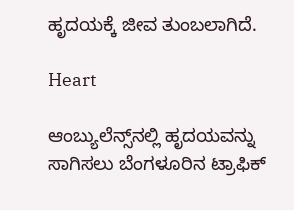ಹೃದಯಕ್ಕೆ ಜೀವ ತುಂಬಲಾಗಿದೆ.

Heart

ಆಂಬ್ಯುಲೆನ್ಸ್‌ನಲ್ಲಿ ಹೃದಯವನ್ನು ಸಾಗಿಸಲು ಬೆಂಗಳೂರಿನ ಟ್ರಾಫಿಕ್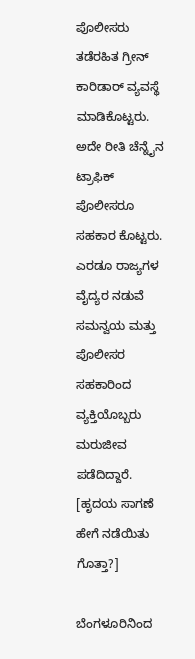ಪೊಲೀಸರು ತಡೆರಹಿತ ಗ್ರೀನ್ ಕಾರಿಡಾರ್ ವ್ಯವಸ್ಥೆ ಮಾಡಿಕೊಟ್ಟರು. ಅದೇ ರೀತಿ ಚೆನ್ನೈನ ಟ್ರಾಫಿಕ್ ಪೊಲೀಸರೂ ಸಹಕಾರ ಕೊಟ್ಟರು. ಎರಡೂ ರಾಜ್ಯಗಳ ವೈದ್ಯರ ನಡುವೆ ಸಮನ್ವಯ ಮತ್ತು ಪೊಲೀಸರ ಸಹಕಾರಿಂದ ವ್ಯಕ್ತಿಯೊಬ್ಬರು ಮರುಜೀವ ಪಡೆದಿದ್ದಾರೆ. [ಹೃದಯ ಸಾಗಣೆ ಹೇಗೆ ನಡೆಯಿತು ಗೊತ್ತಾ?]

ಬೆಂಗಳೂರಿನಿಂದ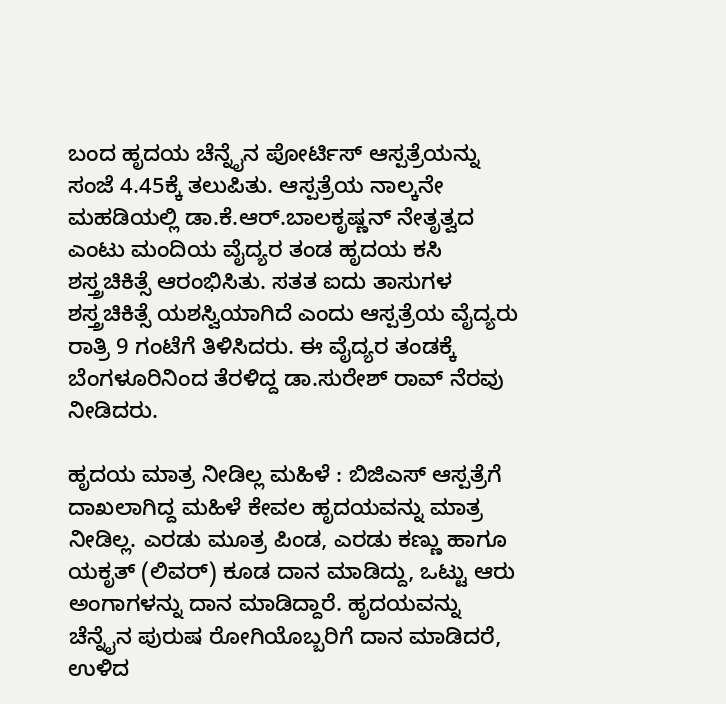ಬಂದ ಹೃದಯ ಚೆನ್ನೈನ ಪೋರ್ಟಿಸ್ ಆಸ್ಪತ್ರೆಯನ್ನು ಸಂಜೆ 4.45ಕ್ಕೆ ತಲುಪಿತು. ಆಸ್ಪತ್ರೆಯ ನಾಲ್ಕನೇ ಮಹಡಿಯಲ್ಲಿ ಡಾ.ಕೆ.ಆರ್.ಬಾಲಕೃಷ್ಣನ್ ನೇತೃತ್ವದ ಎಂಟು ಮಂದಿಯ ವೈದ್ಯರ ತಂಡ ಹೃದಯ ಕಸಿ ಶಸ್ತ್ರಚಿಕಿತ್ಸೆ ಆರಂಭಿಸಿತು. ಸತತ ಐದು ತಾಸುಗಳ ಶಸ್ತ್ರಚಿಕಿತ್ಸೆ ಯಶಸ್ವಿಯಾಗಿದೆ ಎಂದು ಆಸ್ಪತ್ರೆಯ ವೈದ್ಯರು ರಾತ್ರಿ 9 ಗಂಟೆಗೆ ತಿಳಿಸಿದರು. ಈ ವೈದ್ಯರ ತಂಡಕ್ಕೆ ಬೆಂಗಳೂರಿನಿಂದ ತೆರಳಿದ್ದ ಡಾ.ಸುರೇಶ್ ರಾವ್ ನೆರವು ನೀಡಿದರು.

ಹೃದಯ ಮಾತ್ರ ನೀಡಿಲ್ಲ ಮಹಿಳೆ : ಬಿಜಿಎಸ್ ಆಸ್ಪತ್ರೆಗೆ ದಾಖಲಾಗಿದ್ದ ಮಹಿಳೆ ಕೇವಲ ಹೃದಯವನ್ನು ಮಾತ್ರ ನೀಡಿಲ್ಲ. ಎರಡು ಮೂತ್ರ ಪಿಂಡ, ಎರಡು ಕಣ್ಣು ಹಾಗೂ ಯಕೃತ್ (ಲಿವರ್) ಕೂಡ ದಾನ ಮಾಡಿದ್ದು, ಒಟ್ಟು ಆರು ಅಂಗಾಗಳನ್ನು ದಾನ ಮಾಡಿದ್ದಾರೆ. ಹೃದಯವನ್ನು ಚೆನ್ನೈನ ಪುರುಷ ರೋಗಿಯೊಬ್ಬರಿಗೆ ದಾನ ಮಾಡಿದರೆ, ಉಳಿದ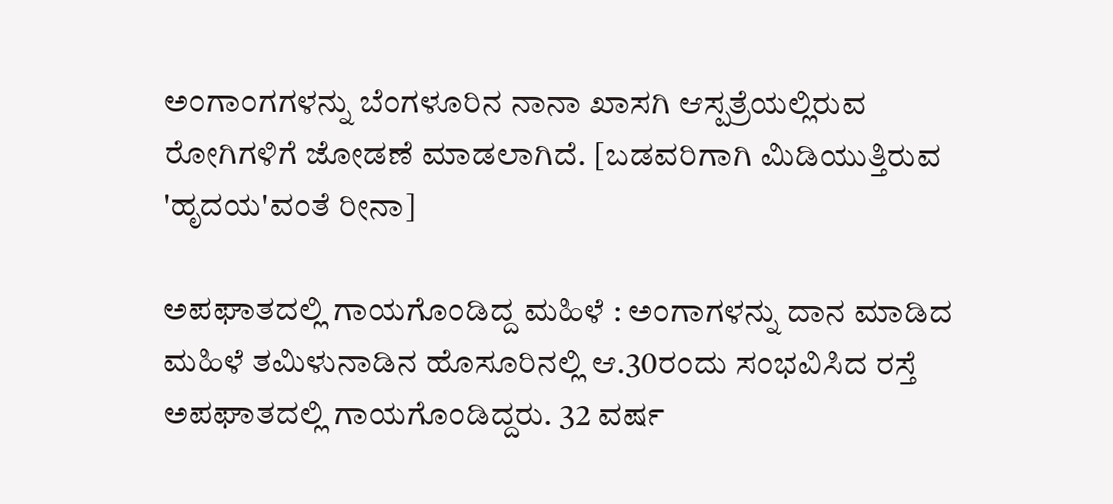ಅಂಗಾಂಗಗಳನ್ನು ಬೆಂಗಳೂರಿನ ನಾನಾ ಖಾಸಗಿ ಆಸ್ಪತ್ರೆಯಲ್ಲಿರುವ ರೋಗಿಗಳಿಗೆ ಜೋಡಣೆ ಮಾಡಲಾಗಿದೆ. [ಬಡವರಿಗಾಗಿ ಮಿಡಿಯುತ್ತಿರುವ 'ಹೃದಯ'ವಂತೆ ರೀನಾ]

ಅಪಘಾತದಲ್ಲಿ ಗಾಯಗೊಂಡಿದ್ದ ಮಹಿಳೆ : ಅಂಗಾಗಳನ್ನು ದಾನ ಮಾಡಿದ ಮಹಿಳೆ ತಮಿಳುನಾಡಿನ ಹೊಸೂರಿನಲ್ಲಿ ಆ.30ರಂದು ಸಂಭವಿಸಿದ ರಸ್ತೆ ಅಪಘಾತದಲ್ಲಿ ಗಾಯಗೊಂಡಿದ್ದರು. 32 ವರ್ಷ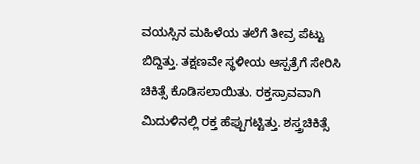ವಯಸ್ಸಿನ ಮಹಿಳೆಯ ತಲೆಗೆ ತೀವ್ರ ಪೆಟ್ಟು ಬಿದ್ದಿತ್ತು. ತಕ್ಷಣವೇ ಸ್ಥಳೀಯ ಆಸ್ಪತ್ರೆಗೆ ಸೇರಿಸಿ ಚಿಕಿತ್ಸೆ ಕೊಡಿಸಲಾಯಿತು. ರಕ್ತಸ್ರಾವವಾಗಿ ಮಿದುಳಿನಲ್ಲಿ ರಕ್ತ ಹೆಪ್ಪುಗಟ್ಟಿತ್ತು. ಶಸ್ತ್ರಚಿಕಿತ್ಸೆ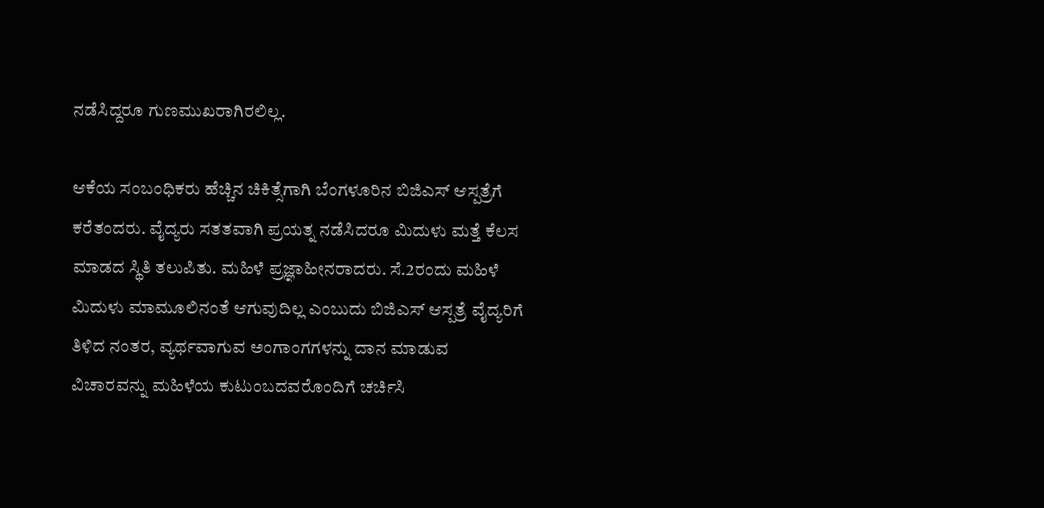ನಡೆಸಿದ್ದರೂ ಗುಣಮುಖರಾಗಿರಲಿಲ್ಲ.

ಆಕೆಯ ಸಂಬಂಧಿಕರು ಹೆಚ್ಚಿನ ಚಿಕಿತ್ಸೆಗಾಗಿ ಬೆಂಗಳೂರಿನ ಬಿಜಿಎಸ್ ಆಸ್ಪತ್ರೆಗೆ ಕರೆತಂದರು. ವೈದ್ಯರು ಸತತವಾಗಿ ಪ್ರಯತ್ನ ನಡೆಸಿದರೂ ಮಿದುಳು ಮತ್ತೆ ಕೆಲಸ ಮಾಡದ ಸ್ಥಿತಿ ತಲುಪಿತು. ಮಹಿಳೆ ಪ್ರಜ್ಞಾಹೀನರಾದರು. ಸೆ.2ರಂದು ಮಹಿಳೆ ಮಿದುಳು ಮಾಮೂಲಿನಂತೆ ಆಗುವುದಿಲ್ಲ ಎಂಬುದು ಬಿಜಿಎಸ್ ಆಸ್ಪತ್ರೆ ವೈದ್ಯರಿಗೆ ತಿಳಿದ ನಂತರ, ವ್ಯರ್ಥವಾಗುವ ಅಂಗಾಂಗಗಳನ್ನು ದಾನ ಮಾಡುವ ವಿಚಾರವನ್ನು ಮಹಿಳೆಯ ಕುಟುಂಬದವರೊಂದಿಗೆ ಚರ್ಚಿಸಿ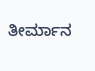ತೀರ್ಮಾನ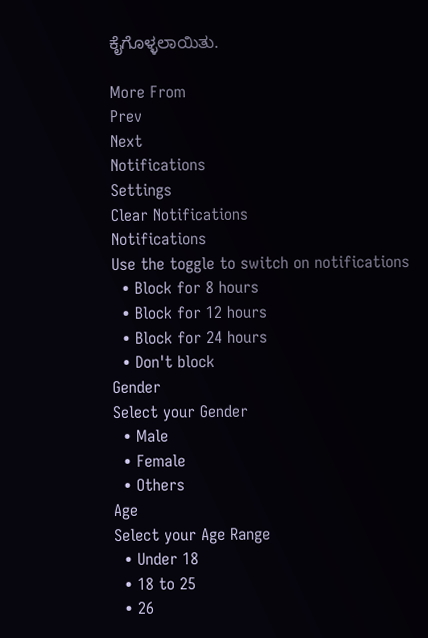ಕೈಗೊಳ್ಳಲಾಯಿತು.

More From
Prev
Next
Notifications
Settings
Clear Notifications
Notifications
Use the toggle to switch on notifications
  • Block for 8 hours
  • Block for 12 hours
  • Block for 24 hours
  • Don't block
Gender
Select your Gender
  • Male
  • Female
  • Others
Age
Select your Age Range
  • Under 18
  • 18 to 25
  • 26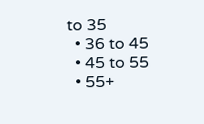to 35
  • 36 to 45
  • 45 to 55
  • 55+